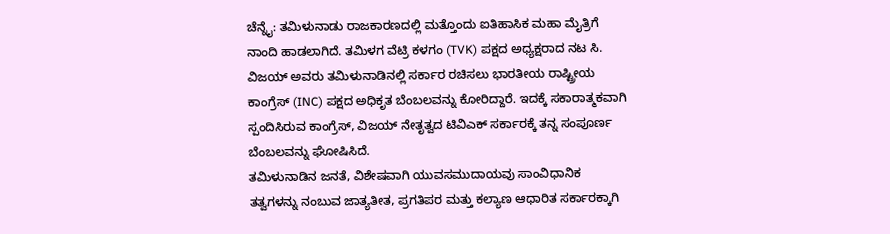ಚೆನ್ನೈ: ತಮಿಳುನಾಡು ರಾಜಕಾರಣದಲ್ಲಿ ಮತ್ತೊಂದು ಐತಿಹಾಸಿಕ ಮಹಾ ಮೈತ್ರಿಗೆ ನಾಂದಿ ಹಾಡಲಾಗಿದೆ. ತಮಿಳಗ ವೆಟ್ರಿ ಕಳಗಂ (TVK) ಪಕ್ಷದ ಅಧ್ಯಕ್ಷರಾದ ನಟ ಸಿ. ವಿಜಯ್ ಅವರು ತಮಿಳುನಾಡಿನಲ್ಲಿ ಸರ್ಕಾರ ರಚಿಸಲು ಭಾರತೀಯ ರಾಷ್ಟ್ರೀಯ ಕಾಂಗ್ರೆಸ್ (INC) ಪಕ್ಷದ ಅಧಿಕೃತ ಬೆಂಬಲವನ್ನು ಕೋರಿದ್ದಾರೆ. ಇದಕ್ಕೆ ಸಕಾರಾತ್ಮಕವಾಗಿ ಸ್ಪಂದಿಸಿರುವ ಕಾಂಗ್ರೆಸ್, ವಿಜಯ್ ನೇತೃತ್ವದ ಟಿವಿಎಕ್ ಸರ್ಕಾರಕ್ಕೆ ತನ್ನ ಸಂಪೂರ್ಣ ಬೆಂಬಲವನ್ನು ಘೋಷಿಸಿದೆ.
ತಮಿಳುನಾಡಿನ ಜನತೆ, ವಿಶೇಷವಾಗಿ ಯುವಸಮುದಾಯವು ಸಾಂವಿಧಾನಿಕ ತತ್ವಗಳನ್ನು ನಂಬುವ ಜಾತ್ಯತೀತ, ಪ್ರಗತಿಪರ ಮತ್ತು ಕಲ್ಯಾಣ ಆಧಾರಿತ ಸರ್ಕಾರಕ್ಕಾಗಿ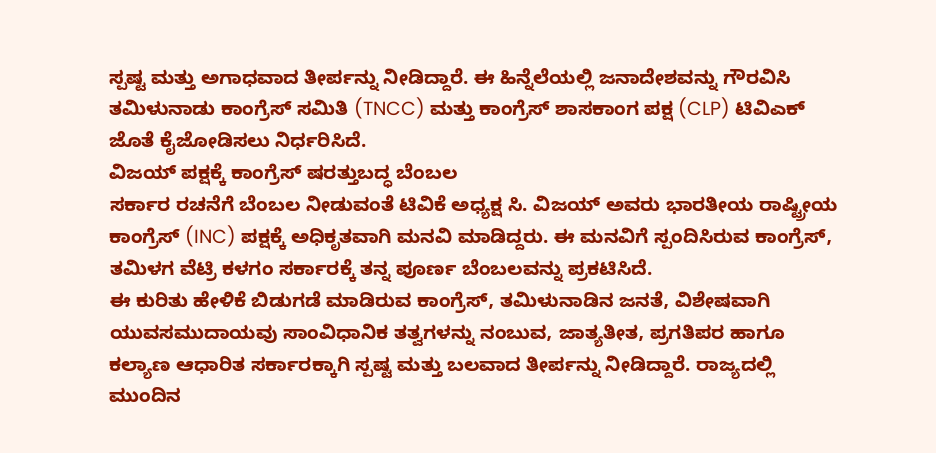ಸ್ಪಷ್ಟ ಮತ್ತು ಅಗಾಧವಾದ ತೀರ್ಪನ್ನು ನೀಡಿದ್ದಾರೆ. ಈ ಹಿನ್ನೆಲೆಯಲ್ಲಿ ಜನಾದೇಶವನ್ನು ಗೌರವಿಸಿ ತಮಿಳುನಾಡು ಕಾಂಗ್ರೆಸ್ ಸಮಿತಿ (TNCC) ಮತ್ತು ಕಾಂಗ್ರೆಸ್ ಶಾಸಕಾಂಗ ಪಕ್ಷ (CLP) ಟಿವಿಎಕ್ ಜೊತೆ ಕೈಜೋಡಿಸಲು ನಿರ್ಧರಿಸಿದೆ.
ವಿಜಯ್ ಪಕ್ಷಕ್ಕೆ ಕಾಂಗ್ರೆಸ್ ಷರತ್ತುಬದ್ಧ ಬೆಂಬಲ
ಸರ್ಕಾರ ರಚನೆಗೆ ಬೆಂಬಲ ನೀಡುವಂತೆ ಟಿವಿಕೆ ಅಧ್ಯಕ್ಷ ಸಿ. ವಿಜಯ್ ಅವರು ಭಾರತೀಯ ರಾಷ್ಟ್ರೀಯ ಕಾಂಗ್ರೆಸ್ (INC) ಪಕ್ಷಕ್ಕೆ ಅಧಿಕೃತವಾಗಿ ಮನವಿ ಮಾಡಿದ್ದರು. ಈ ಮನವಿಗೆ ಸ್ಪಂದಿಸಿರುವ ಕಾಂಗ್ರೆಸ್, ತಮಿಳಗ ವೆಟ್ರಿ ಕಳಗಂ ಸರ್ಕಾರಕ್ಕೆ ತನ್ನ ಪೂರ್ಣ ಬೆಂಬಲವನ್ನು ಪ್ರಕಟಿಸಿದೆ.
ಈ ಕುರಿತು ಹೇಳಿಕೆ ಬಿಡುಗಡೆ ಮಾಡಿರುವ ಕಾಂಗ್ರೆಸ್, ತಮಿಳುನಾಡಿನ ಜನತೆ, ವಿಶೇಷವಾಗಿ ಯುವಸಮುದಾಯವು ಸಾಂವಿಧಾನಿಕ ತತ್ವಗಳನ್ನು ನಂಬುವ, ಜಾತ್ಯತೀತ, ಪ್ರಗತಿಪರ ಹಾಗೂ ಕಲ್ಯಾಣ ಆಧಾರಿತ ಸರ್ಕಾರಕ್ಕಾಗಿ ಸ್ಪಷ್ಟ ಮತ್ತು ಬಲವಾದ ತೀರ್ಪನ್ನು ನೀಡಿದ್ದಾರೆ. ರಾಜ್ಯದಲ್ಲಿ ಮುಂದಿನ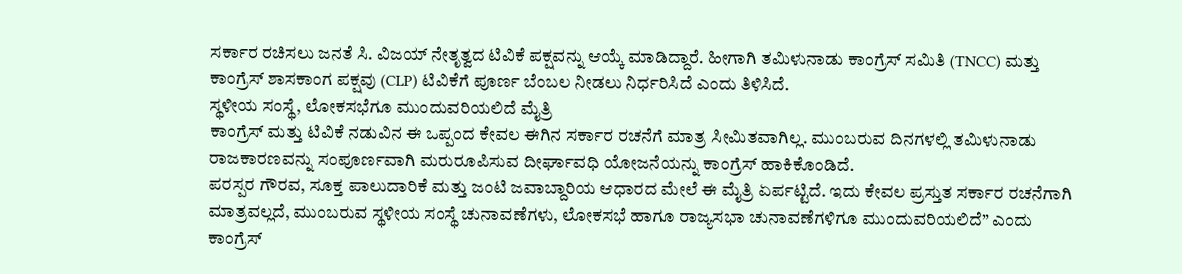ಸರ್ಕಾರ ರಚಿಸಲು ಜನತೆ ಸಿ. ವಿಜಯ್ ನೇತೃತ್ವದ ಟಿವಿಕೆ ಪಕ್ಷವನ್ನು ಆಯ್ಕೆ ಮಾಡಿದ್ದಾರೆ. ಹೀಗಾಗಿ ತಮಿಳುನಾಡು ಕಾಂಗ್ರೆಸ್ ಸಮಿತಿ (TNCC) ಮತ್ತು ಕಾಂಗ್ರೆಸ್ ಶಾಸಕಾಂಗ ಪಕ್ಷವು (CLP) ಟಿವಿಕೆಗೆ ಪೂರ್ಣ ಬೆಂಬಲ ನೀಡಲು ನಿರ್ಧರಿಸಿದೆ ಎಂದು ತಿಳಿಸಿದೆ.
ಸ್ಥಳೀಯ ಸಂಸ್ಥೆ, ಲೋಕಸಭೆಗೂ ಮುಂದುವರಿಯಲಿದೆ ಮೈತ್ರಿ
ಕಾಂಗ್ರೆಸ್ ಮತ್ತು ಟಿವಿಕೆ ನಡುವಿನ ಈ ಒಪ್ಪಂದ ಕೇವಲ ಈಗಿನ ಸರ್ಕಾರ ರಚನೆಗೆ ಮಾತ್ರ ಸೀಮಿತವಾಗಿಲ್ಲ. ಮುಂಬರುವ ದಿನಗಳಲ್ಲಿ ತಮಿಳುನಾಡು ರಾಜಕಾರಣವನ್ನು ಸಂಪೂರ್ಣವಾಗಿ ಮರುರೂಪಿಸುವ ದೀರ್ಘಾವಧಿ ಯೋಜನೆಯನ್ನು ಕಾಂಗ್ರೆಸ್ ಹಾಕಿಕೊಂಡಿದೆ.
ಪರಸ್ಪರ ಗೌರವ, ಸೂಕ್ತ ಪಾಲುದಾರಿಕೆ ಮತ್ತು ಜಂಟಿ ಜವಾಬ್ದಾರಿಯ ಆಧಾರದ ಮೇಲೆ ಈ ಮೈತ್ರಿ ಏರ್ಪಟ್ಟಿದೆ. ಇದು ಕೇವಲ ಪ್ರಸ್ತುತ ಸರ್ಕಾರ ರಚನೆಗಾಗಿ ಮಾತ್ರವಲ್ಲದೆ, ಮುಂಬರುವ ಸ್ಥಳೀಯ ಸಂಸ್ಥೆ ಚುನಾವಣೆಗಳು, ಲೋಕಸಭೆ ಹಾಗೂ ರಾಜ್ಯಸಭಾ ಚುನಾವಣೆಗಳಿಗೂ ಮುಂದುವರಿಯಲಿದೆ” ಎಂದು ಕಾಂಗ್ರೆಸ್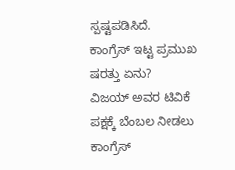ಸ್ಪಷ್ಟಪಡಿಸಿದೆ.
ಕಾಂಗ್ರೆಸ್ ಇಟ್ಟ ಪ್ರಮುಖ ಷರತ್ತು ಏನು?
ವಿಜಯ್ ಅವರ ಟಿವಿಕೆ ಪಕ್ಷಕ್ಕೆ ಬೆಂಬಲ ನೀಡಲು ಕಾಂಗ್ರೆಸ್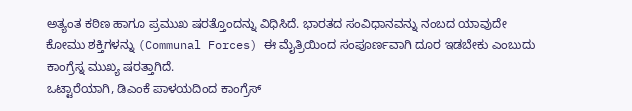ಅತ್ಯಂತ ಕಠಿಣ ಹಾಗೂ ಪ್ರಮುಖ ಷರತ್ತೊಂದನ್ನು ವಿಧಿಸಿದೆ. ಭಾರತದ ಸಂವಿಧಾನವನ್ನು ನಂಬದ ಯಾವುದೇ ಕೋಮು ಶಕ್ತಿಗಳನ್ನು (Communal Forces) ಈ ಮೈತ್ರಿಯಿಂದ ಸಂಪೂರ್ಣವಾಗಿ ದೂರ ಇಡಬೇಕು ಎಂಬುದು ಕಾಂಗ್ರೆಸ್ನ ಮುಖ್ಯ ಷರತ್ತಾಗಿದೆ.
ಒಟ್ಟಾರೆಯಾಗಿ, ಡಿಎಂಕೆ ಪಾಳಯದಿಂದ ಕಾಂಗ್ರೆಸ್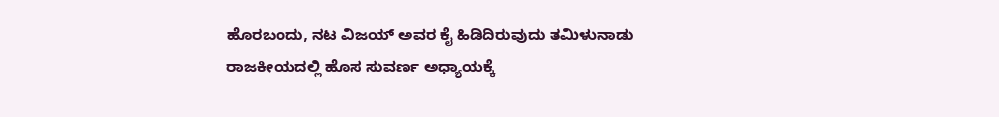ಹೊರಬಂದು, ನಟ ವಿಜಯ್ ಅವರ ಕೈ ಹಿಡಿದಿರುವುದು ತಮಿಳುನಾಡು ರಾಜಕೀಯದಲ್ಲಿ ಹೊಸ ಸುವರ್ಣ ಅಧ್ಯಾಯಕ್ಕೆ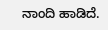ನಾಂದಿ ಹಾಡಿದೆ.